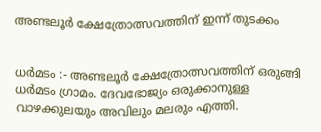അണ്ടലൂർ ക്ഷേത്രോത്സവത്തിന് ഇന്ന് തുടക്കം


ധർമടം :- അണ്ടലൂർ ക്ഷേത്രോത്സവത്തിന് ഒരുങ്ങി ധർമടം ഗ്രാമം. ദേവഭോജ്യം ഒരുക്കാനുള്ള വാഴക്കുലയും അവിലും മലരും എത്തി.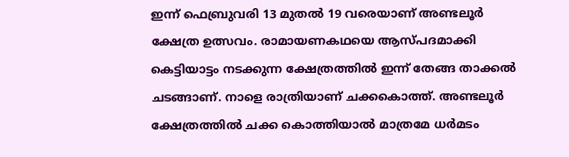ഇന്ന് ഫെബ്രുവരി 13 മുതൽ 19 വരെയാണ് അണ്ടലൂർ ക്ഷേത്ര ഉത്സവം. രാമായണകഥയെ ആസ്പദമാക്കി കെട്ടിയാട്ടം നടക്കുന്ന ക്ഷേത്രത്തിൽ ഇന്ന് തേങ്ങ താക്കൽ ചടങ്ങാണ്. നാളെ രാത്രിയാണ് ചക്കകൊത്ത്. അണ്ടലൂർ ക്ഷേത്രത്തിൽ ചക്ക കൊത്തിയാൽ മാത്രമേ ധർമടം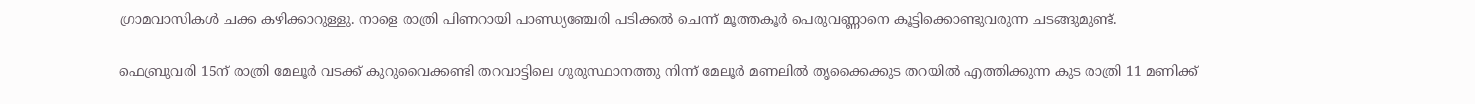ഗ്രാമവാസികൾ ചക്ക കഴിക്കാറുള്ളു. നാളെ രാത്രി പിണറായി പാണ്ഡ്യഞ്ചേരി പടിക്കൽ ചെന്ന് മൂത്തകൂർ പെരുവണ്ണാനെ കൂട്ടിക്കൊണ്ടുവരുന്ന ചടങ്ങുമുണ്ട്.

ഫെബ്രുവരി 15ന് രാത്രി മേലൂർ വടക്ക് കുറുവൈക്കണ്ടി തറവാട്ടിലെ ഗുരുസ്ഥാനത്തു നിന്ന് മേലൂർ മണലിൽ തൃക്കൈക്കുട തറയിൽ എത്തിക്കുന്ന കുട രാത്രി 11 മണിക്ക്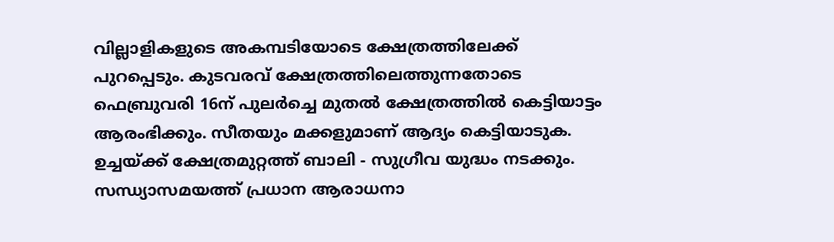വില്ലാളികളുടെ അകമ്പടിയോടെ ക്ഷേത്രത്തിലേക്ക് പുറപ്പെടും. കുടവരവ് ക്ഷേത്രത്തിലെത്തുന്നതോടെ ഫെബ്രുവരി 16ന് പുലർച്ചെ മുതൽ ക്ഷേത്രത്തിൽ കെട്ടിയാട്ടം ആരംഭിക്കും. സീതയും മക്കളുമാണ് ആദ്യം കെട്ടിയാടുക. ഉച്ചയ്ക്ക് ക്ഷേത്രമുറ്റത്ത് ബാലി - സുഗ്രീവ യുദ്ധം നടക്കും. സന്ധ്യാസമയത്ത് പ്രധാന ആരാധനാ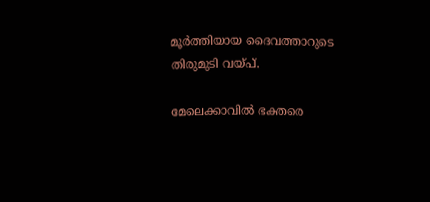മൂർത്തിയായ ദൈവത്താറുടെ തിരുമുടി വയ്‌പ്.

മേലെക്കാവിൽ ഭക്തരെ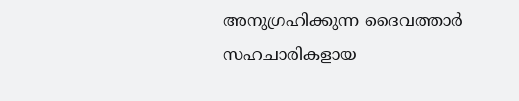അനുഗ്രഹിക്കുന്ന ദൈവത്താർ സഹചാരികളായ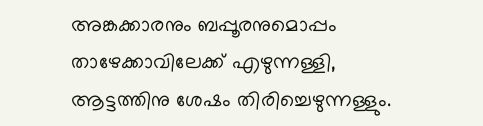അങ്കക്കാരനും ബപ്പൂരനുമൊപ്പം താഴേക്കാവിലേക്ക് എഴുന്നള്ളി, ആട്ടത്തിനു ശേഷം തിരിച്ചെഴുന്നള്ളും.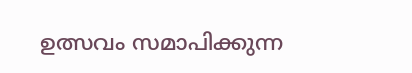ഉത്സവം സമാപിക്കുന്ന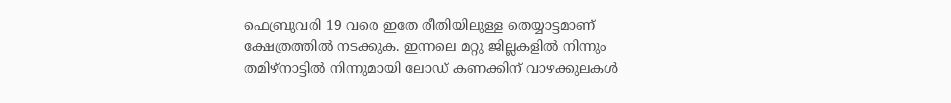ഫെബ്രുവരി 19 വരെ ഇതേ രീതിയിലുള്ള തെയ്യാട്ടമാണ് ക്ഷേത്രത്തിൽ നടക്കുക. ഇന്നലെ മറ്റു ജില്ലകളിൽ നിന്നും തമിഴ്‌നാട്ടിൽ നിന്നുമായി ലോഡ് കണക്കിന് വാഴക്കുലകൾ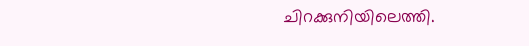ചിറക്കുനിയിലെത്തി.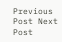Previous Post Next Post